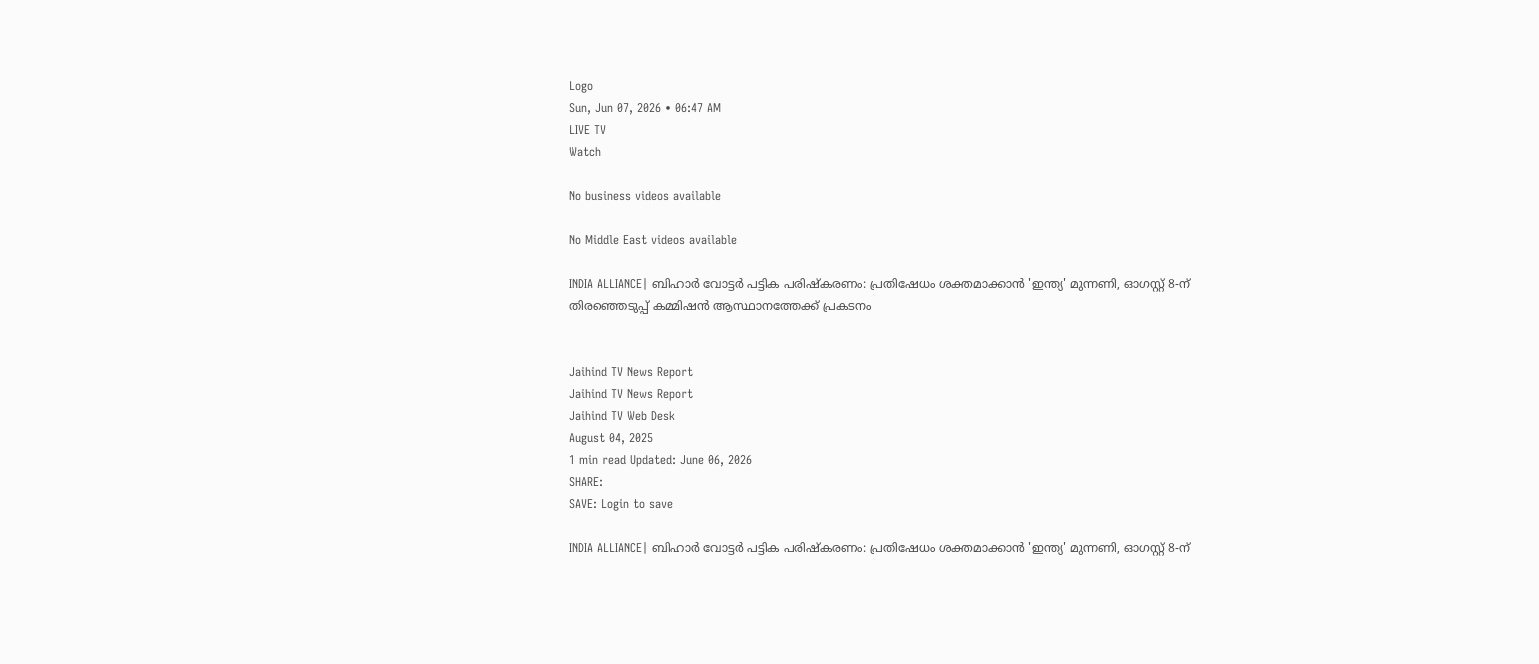Logo
Sun, Jun 07, 2026 • 06:47 AM
LIVE TV
Watch

No business videos available

No Middle East videos available

INDIA ALLIANCE| ബിഹാര്‍ വോട്ടര്‍ പട്ടിക പരിഷ്‌കരണം: പ്രതിഷേധം ശക്തമാക്കാന്‍ 'ഇന്ത്യ' മുന്നണി, ഓഗസ്റ്റ് 8-ന് തിരഞ്ഞെടുപ്പ് കമ്മിഷന്‍ ആസ്ഥാനത്തേക്ക് പ്രകടനം


Jaihind TV News Report
Jaihind TV News Report
Jaihind TV Web Desk
August 04, 2025
1 min read Updated: June 06, 2026
SHARE:
SAVE: Login to save

INDIA ALLIANCE| ബിഹാര്‍ വോട്ടര്‍ പട്ടിക പരിഷ്‌കരണം: പ്രതിഷേധം ശക്തമാക്കാന്‍ 'ഇന്ത്യ' മുന്നണി, ഓഗസ്റ്റ് 8-ന്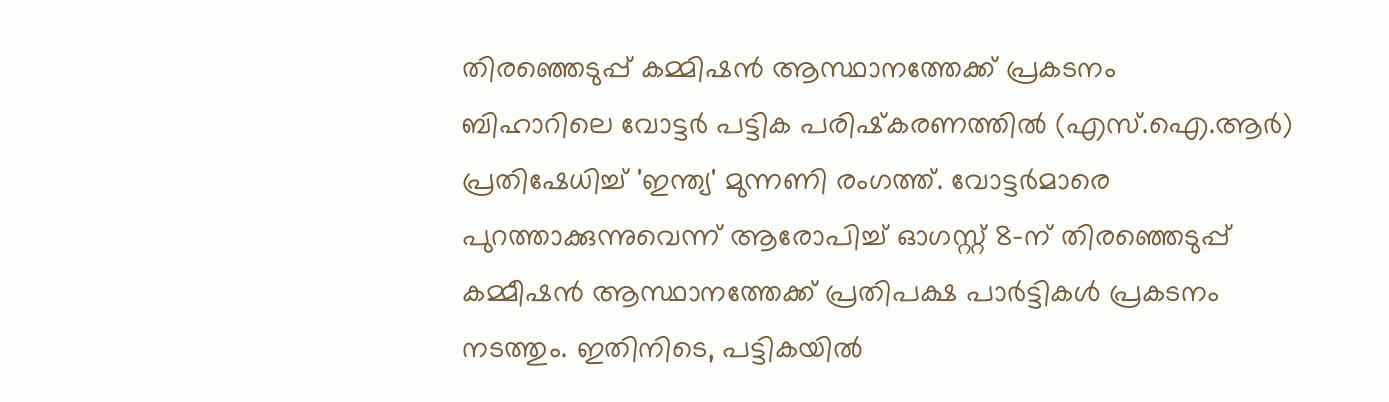തിരഞ്ഞെടുപ്പ് കമ്മിഷന്‍ ആസ്ഥാനത്തേക്ക് പ്രകടനം
ബിഹാറിലെ വോട്ടര്‍ പട്ടിക പരിഷ്‌കരണത്തില്‍ (എസ്.ഐ.ആര്‍) പ്രതിഷേധിച്ച് 'ഇന്ത്യ' മുന്നണി രംഗത്ത്. വോട്ടര്‍മാരെ പുറത്താക്കുന്നുവെന്ന് ആരോപിച്ച് ഓഗസ്റ്റ് 8-ന് തിരഞ്ഞെടുപ്പ് കമ്മീഷന്‍ ആസ്ഥാനത്തേക്ക് പ്രതിപക്ഷ പാര്‍ട്ടികള്‍ പ്രകടനം നടത്തും. ഇതിനിടെ, പട്ടികയില്‍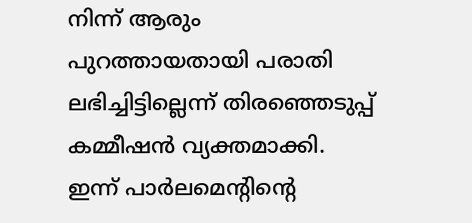നിന്ന് ആരും പുറത്തായതായി പരാതി ലഭിച്ചിട്ടില്ലെന്ന് തിരഞ്ഞെടുപ്പ് കമ്മീഷന്‍ വ്യക്തമാക്കി. ഇന്ന് പാര്‍ലമെന്റിന്റെ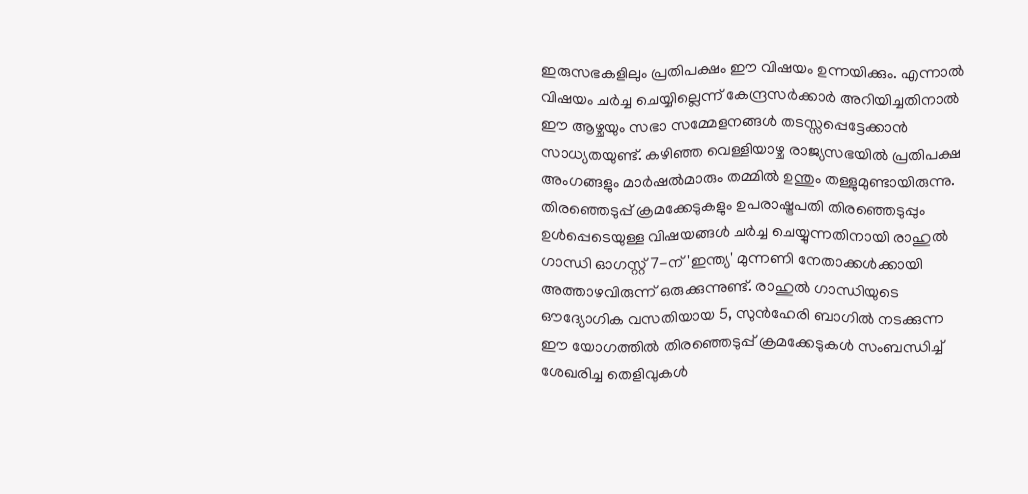ഇരുസഭകളിലും പ്രതിപക്ഷം ഈ വിഷയം ഉന്നയിക്കും. എന്നാല്‍ വിഷയം ചര്‍ച്ച ചെയ്യില്ലെന്ന് കേന്ദ്രസര്‍ക്കാര്‍ അറിയിച്ചതിനാല്‍ ഈ ആഴ്ചയും സഭാ സമ്മേളനങ്ങള്‍ തടസ്സപ്പെട്ടേക്കാന്‍ സാധ്യതയുണ്ട്. കഴിഞ്ഞ വെള്ളിയാഴ്ച രാജ്യസഭയില്‍ പ്രതിപക്ഷ അംഗങ്ങളും മാര്‍ഷല്‍മാരും തമ്മില്‍ ഉന്തും തള്ളുമുണ്ടായിരുന്നു. തിരഞ്ഞെടുപ്പ് ക്രമക്കേടുകളും ഉപരാഷ്ട്രപതി തിരഞ്ഞെടുപ്പും ഉള്‍പ്പെടെയുള്ള വിഷയങ്ങള്‍ ചര്‍ച്ച ചെയ്യുന്നതിനായി രാഹുല്‍ ഗാന്ധി ഓഗസ്റ്റ് 7-ന് 'ഇന്ത്യ' മുന്നണി നേതാക്കള്‍ക്കായി അത്താഴവിരുന്ന് ഒരുക്കുന്നുണ്ട്. രാഹുല്‍ ഗാന്ധിയുടെ ഔദ്യോഗിക വസതിയായ 5, സുന്‍ഹേരി ബാഗില്‍ നടക്കുന്ന ഈ യോഗത്തില്‍ തിരഞ്ഞെടുപ്പ് ക്രമക്കേടുകള്‍ സംബന്ധിച്ച് ശേഖരിച്ച തെളിവുകള്‍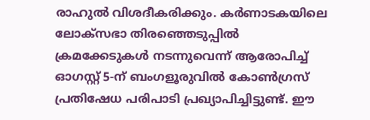രാഹുല്‍ വിശദീകരിക്കും. കര്‍ണാടകയിലെ ലോക്‌സഭാ തിരഞ്ഞെടുപ്പില്‍ ക്രമക്കേടുകള്‍ നടന്നുവെന്ന് ആരോപിച്ച് ഓഗസ്റ്റ് 5-ന് ബംഗളൂരുവില്‍ കോണ്‍ഗ്രസ് പ്രതിഷേധ പരിപാടി പ്രഖ്യാപിച്ചിട്ടുണ്ട്. ഈ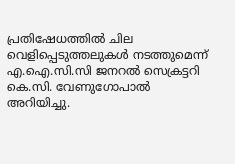പ്രതിഷേധത്തില്‍ ചില വെളിപ്പെടുത്തലുകള്‍ നടത്തുമെന്ന് എ.ഐ.സി.സി ജനറല്‍ സെക്രട്ടറി കെ.സി. വേണുഗോപാല്‍ അറിയിച്ചു.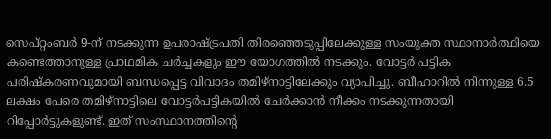സെപ്റ്റംബര്‍ 9-ന് നടക്കുന്ന ഉപരാഷ്ട്രപതി തിരഞ്ഞെടുപ്പിലേക്കുള്ള സംയുക്ത സ്ഥാനാര്‍ത്ഥിയെ കണ്ടെത്താനുള്ള പ്രാഥമിക ചര്‍ച്ചകളും ഈ യോഗത്തില്‍ നടക്കും. വോട്ടര്‍ പട്ടിക പരിഷ്‌കരണവുമായി ബന്ധപ്പെട്ട വിവാദം തമിഴ്നാട്ടിലേക്കും വ്യാപിച്ചു. ബീഹാറില്‍ നിന്നുള്ള 6.5 ലക്ഷം പേരെ തമിഴ്നാട്ടിലെ വോട്ടര്‍പട്ടികയില്‍ ചേര്‍ക്കാന്‍ നീക്കം നടക്കുന്നതായി റിപ്പോര്‍ട്ടുകളുണ്ട്. ഇത് സംസ്ഥാനത്തിന്റെ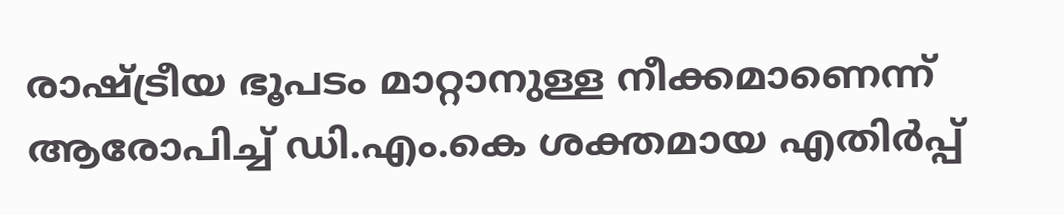രാഷ്ട്രീയ ഭൂപടം മാറ്റാനുള്ള നീക്കമാണെന്ന് ആരോപിച്ച് ഡി.എം.കെ ശക്തമായ എതിര്‍പ്പ്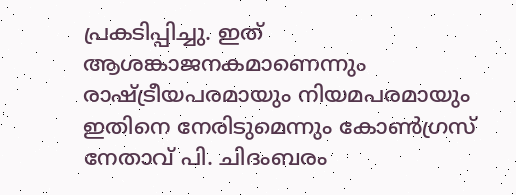പ്രകടിപ്പിച്ചു. ഇത് ആശങ്കാജനകമാണെന്നും രാഷ്ട്രീയപരമായും നിയമപരമായും ഇതിനെ നേരിടുമെന്നും കോണ്‍ഗ്രസ് നേതാവ് പി. ചിദംബരം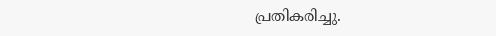പ്രതികരിച്ചു.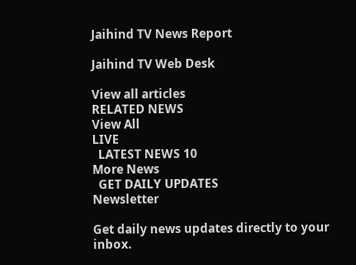Jaihind TV News Report

Jaihind TV Web Desk

View all articles
RELATED NEWS
View All
LIVE
  LATEST NEWS 10
More News
  GET DAILY UPDATES
Newsletter

Get daily news updates directly to your inbox.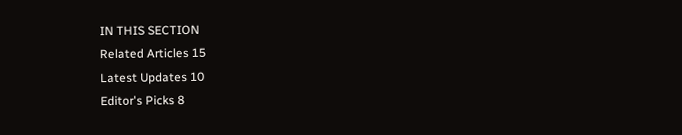IN THIS SECTION
Related Articles 15
Latest Updates 10
Editor's Picks 8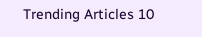Trending Articles 10